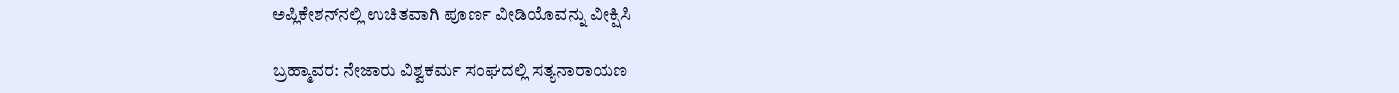ಅಪ್ಲಿಕೇಶನ್‌ನಲ್ಲಿ ಉಚಿತವಾಗಿ ಪೂರ್ಣ ವೀಡಿಯೊವನ್ನು ವೀಕ್ಷಿಸಿ

ಬ್ರಹ್ಮಾವರ: ನೇಜಾರು ವಿಶ್ವಕರ್ಮ ಸಂಘದಲ್ಲಿ ಸತ್ಯನಾರಾಯಣ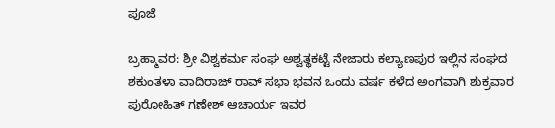ಪೂಜೆ

ಬ್ರಹ್ಮಾವರ: ಶ್ರೀ ವಿಶ್ವಕರ್ಮ ಸಂಘ ಅಶ್ವತ್ಥಕಟ್ಟೆ ನೇಜಾರು ಕಲ್ಯಾಣಪುರ ಇಲ್ಲಿನ ಸಂಘದ ಶಕುಂತಳಾ ವಾದಿರಾಜ್ ರಾವ್ ಸಭಾ ಭವನ ಒಂದು ವರ್ಷ ಕಳೆದ ಅಂಗವಾಗಿ ಶುಕ್ರವಾರ ಪುರೋಹಿತ್ ಗಣೇಶ್ ಆಚಾರ್ಯ ಇವರ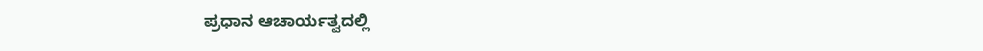ಪ್ರಧಾನ ಆಚಾರ್ಯತ್ವದಲ್ಲಿ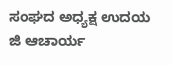ಸಂಘದ ಅಧ್ಯಕ್ಷ ಉದಯ ಜಿ ಆಚಾರ್ಯ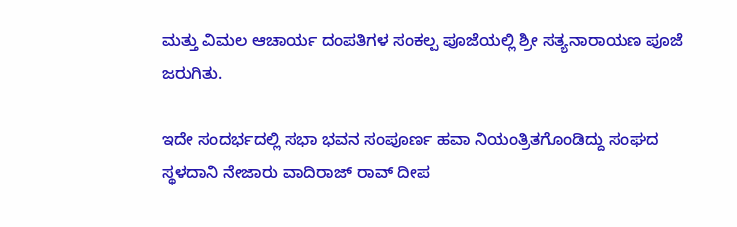ಮತ್ತು ವಿಮಲ ಆಚಾರ್ಯ ದಂಪತಿಗಳ ಸಂಕಲ್ಪ ಪೂಜೆಯಲ್ಲಿ ಶ್ರೀ ಸತ್ಯನಾರಾಯಣ ಪೂಜೆ ಜರುಗಿತು.

ಇದೇ ಸಂದರ್ಭದಲ್ಲಿ ಸಭಾ ಭವನ ಸಂಪೂರ್ಣ ಹವಾ ನಿಯಂತ್ರಿತಗೊಂಡಿದ್ದು ಸಂಘದ ಸ್ಥಳದಾನಿ ನೇಜಾರು ವಾದಿರಾಜ್ ರಾವ್ ದೀಪ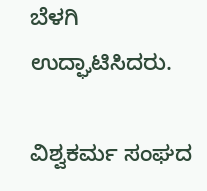ಬೆಳಗಿ ಉದ್ಘಾಟಿಸಿದರು.

ವಿಶ್ವಕರ್ಮ ಸಂಘದ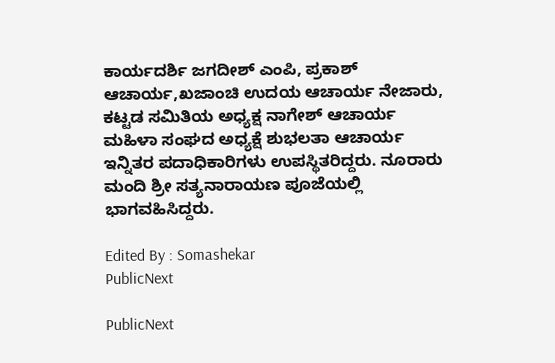ಕಾರ್ಯದರ್ಶಿ ಜಗದೀಶ್ ಎಂಪಿ, ಪ್ರಕಾಶ್ ಆಚಾರ್ಯ,ಖಜಾಂಚಿ ಉದಯ ಆಚಾರ್ಯ ನೇಜಾರು, ಕಟ್ಟಡ ಸಮಿತಿಯ ಅಧ್ಯಕ್ಷ ನಾಗೇಶ್ ಆಚಾರ್ಯ ಮಹಿಳಾ ಸಂಘದ ಅಧ್ಯಕ್ಷೆ ಶುಭಲತಾ ಆಚಾರ್ಯ ಇನ್ನಿತರ ಪದಾಧಿಕಾರಿಗಳು ಉಪಸ್ಥಿತರಿದ್ದರು. ನೂರಾರು ಮಂದಿ ಶ್ರೀ ಸತ್ಯನಾರಾಯಣ ಪೂಜೆಯಲ್ಲಿ ಭಾಗವಹಿಸಿದ್ದರು.

Edited By : Somashekar
PublicNext

PublicNext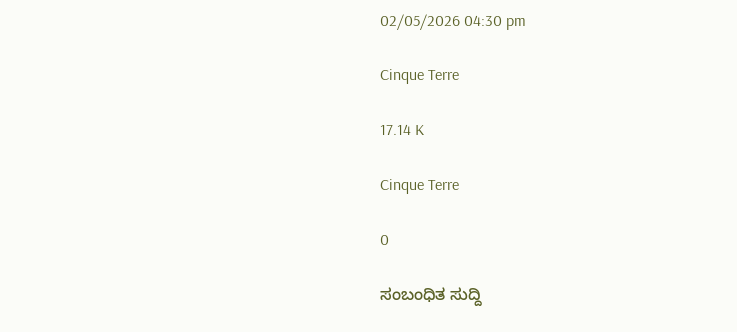02/05/2026 04:30 pm

Cinque Terre

17.14 K

Cinque Terre

0

ಸಂಬಂಧಿತ ಸುದ್ದಿ